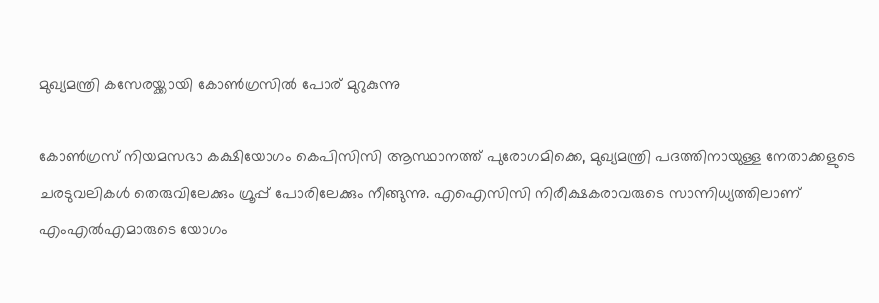മുഖ്യമന്ത്രി കസേരയ്ക്കായി കോൺഗ്രസിൽ പോര് മുറുകുന്നു

കോൺഗ്രസ് നിയമസഭാ കക്ഷിയോഗം കെപിസിസി ആസ്ഥാനത്ത് പുരോഗമിക്കെ, മുഖ്യമന്ത്രി പദത്തിനായുള്ള നേതാക്കളുടെ ചരടുവലികൾ തെരുവിലേക്കും ഗ്രൂപ്പ് പോരിലേക്കും നീങ്ങുന്നു. എഐസിസി നിരീക്ഷകരാവരുടെ സാന്നിധ്യത്തിലാണ് എംഎൽഎമാരുടെ യോഗം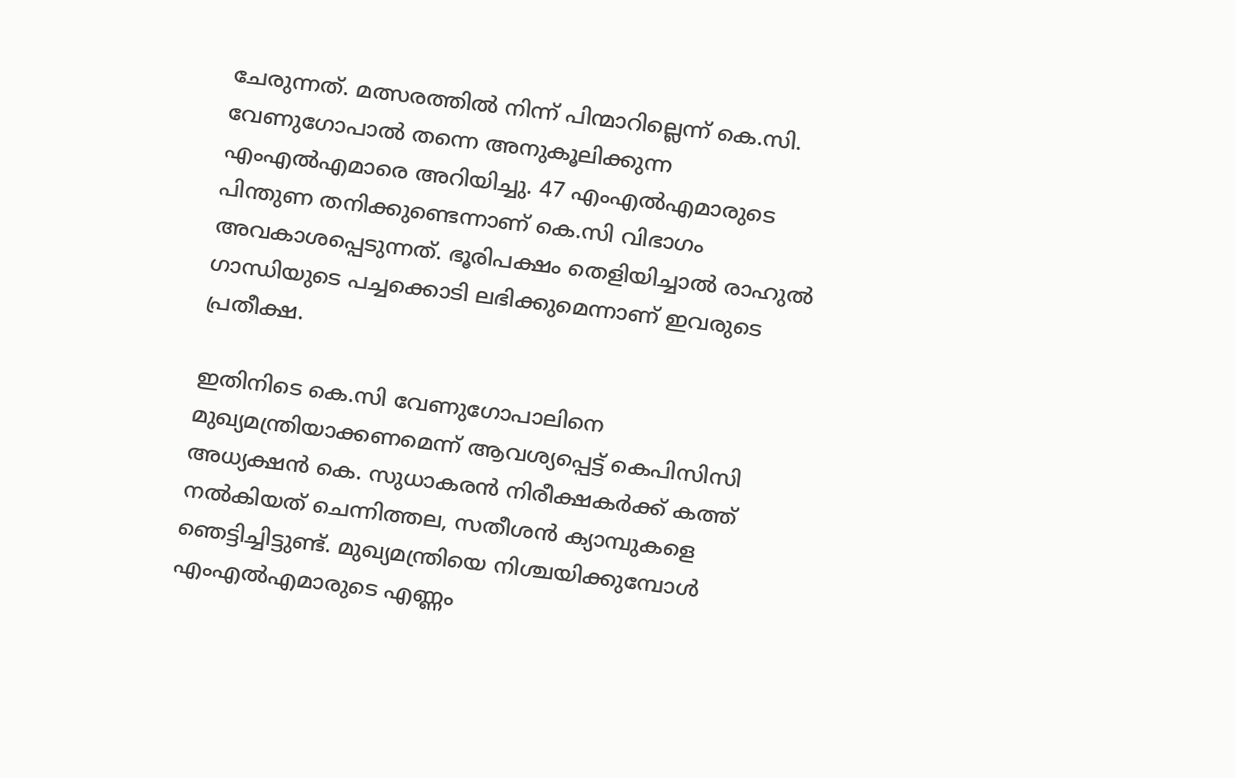ചേരുന്നത്. മത്സരത്തിൽ നിന്ന് പിന്മാറില്ലെന്ന് കെ.സി. വേണുഗോപാൽ തന്നെ അനുകൂലിക്കുന്ന എംഎൽഎമാരെ അറിയിച്ചു. 47 എംഎൽഎമാരുടെ പിന്തുണ തനിക്കുണ്ടെന്നാണ് കെ.സി വിഭാഗം അവകാശപ്പെടുന്നത്. ഭൂരിപക്ഷം തെളിയിച്ചാൽ രാഹുൽ ഗാന്ധിയുടെ പച്ചക്കൊടി ലഭിക്കുമെന്നാണ് ഇവരുടെ പ്രതീക്ഷ.

ഇതിനിടെ കെ.സി വേണുഗോപാലിനെ മുഖ്യമന്ത്രിയാക്കണമെന്ന് ആവശ്യപ്പെട്ട് കെപിസിസി അധ്യക്ഷൻ കെ. സുധാകരൻ നിരീക്ഷകർക്ക് കത്ത് നൽകിയത് ചെന്നിത്തല, സതീശൻ ക്യാമ്പുകളെ ഞെട്ടിച്ചിട്ടുണ്ട്. മുഖ്യമന്ത്രിയെ നിശ്ചയിക്കുമ്പോൾ എംഎൽഎമാരുടെ എണ്ണം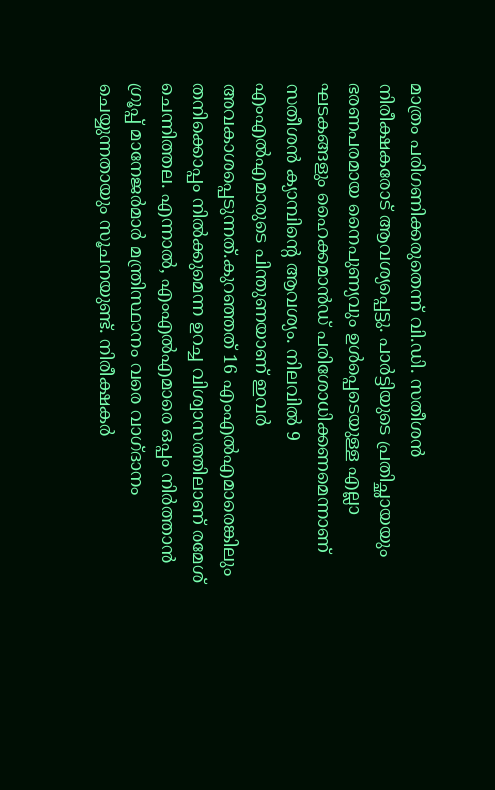മാത്രം പരിഗണിക്കരുതെന്ന് വി.ഡി. സതീശൻ നിരീക്ഷകരോട് ആവശ്യപ്പെട്ടു. പാർട്ടിയുടെ പ്രതിച്ഛായയും ഭരണപരമായ നൈപുണ്യവും ഉൾപ്പെടെയുള്ള എല്ലാ ഘടകങ്ങളും ഹൈക്കമാൻഡ് പരിശോധിക്കണമെന്നാണ് സതീശൻ ക്യാമ്പിന്റെ ആവശ്യം. നിലവിൽ 9 എംഎൽഎമാരുടെ പിന്തുണയാണ് ഇവർ അവകാശപ്പെടുന്നത്.കുറഞ്ഞത് 16 എംഎൽഎമാരെങ്കിലും തനിക്കൊപ്പം നിൽക്കുമെന്ന ഉറച്ച വിശ്വാസത്തിലാണ് രമേശ് ചെന്നിത്തല. എന്നാൽ, എംഎൽഎമാരെ ഒപ്പം നിർത്താൻ ഗ്രൂപ്പ് മാനേജർമാർ മന്ത്രിസ്ഥാനം വരെ വാഗ്ദാനം ചെയ്യുന്നതായും സൂചനയുണ്ട്. നിരീക്ഷകർ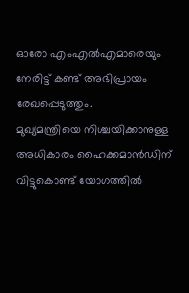ഓരോ എംഎൽഎമാരെയും നേരിട്ട് കണ്ട് അഭിപ്രായം രേഖപ്പെടുത്തും.
മുഖ്യമന്ത്രിയെ നിശ്ചയിക്കാനുള്ള അധികാരം ഹൈക്കമാൻഡിന് വിട്ടുകൊണ്ട് യോഗത്തിൽ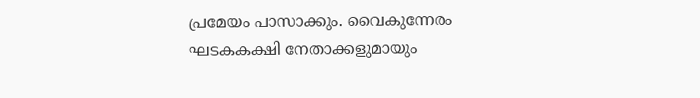പ്രമേയം പാസാക്കും. വൈകുന്നേരം ഘടകകക്ഷി നേതാക്കളുമായും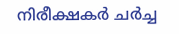നിരീക്ഷകർ ചർച്ച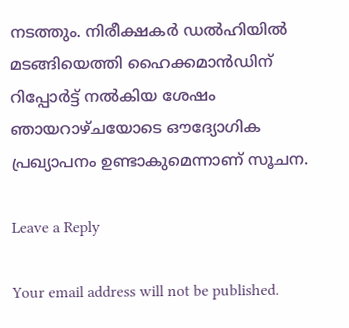നടത്തും. നിരീക്ഷകർ ഡൽഹിയിൽ മടങ്ങിയെത്തി ഹൈക്കമാൻഡിന് റിപ്പോർട്ട് നൽകിയ ശേഷം ഞായറാഴ്ചയോടെ ഔദ്യോഗിക പ്രഖ്യാപനം ഉണ്ടാകുമെന്നാണ് സൂചന.

Leave a Reply

Your email address will not be published.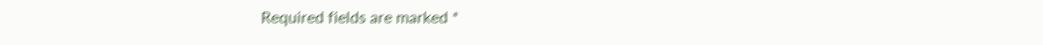Required fields are marked *